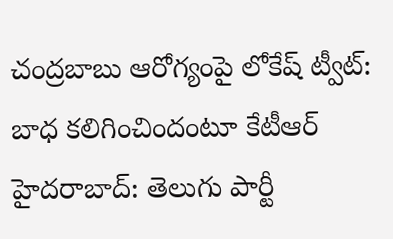చంద్రబాబు ఆరోగ్యంపై లోకేష్ ట్వీట్: బాధ కలిగించిందంటూ కేటీఆర్
హైదరాబాద్: తెలుగు పార్టీ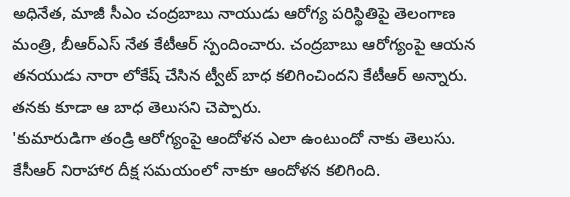అధినేత, మాజీ సీఎం చంద్రబాబు నాయుడు ఆరోగ్య పరిస్థితిపై తెలంగాణ మంత్రి, బీఆర్ఎస్ నేత కేటీఆర్ స్పందించారు. చంద్రబాబు ఆరోగ్యంపై ఆయన తనయుడు నారా లోకేష్ చేసిన ట్వీట్ బాధ కలిగించిందని కేటీఆర్ అన్నారు. తనకు కూడా ఆ బాధ తెలుసని చెప్పారు.
'కుమారుడిగా తండ్రి ఆరోగ్యంపై ఆందోళన ఎలా ఉంటుందో నాకు తెలుసు. కేసీఆర్ నిరాహార దీక్ష సమయంలో నాకూ ఆందోళన కలిగింది.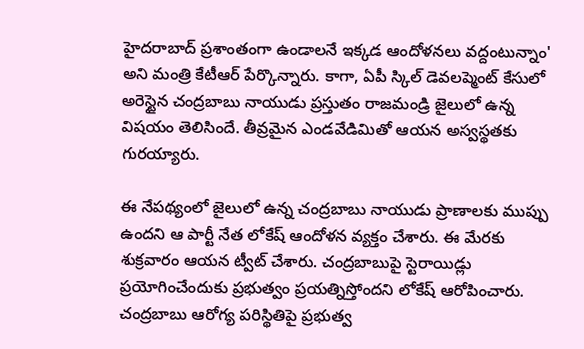హైదరాబాద్ ప్రశాంతంగా ఉండాలనే ఇక్కడ ఆందోళనలు వద్దంటున్నాం' అని మంత్రి కేటీఆర్ పేర్కొన్నారు. కాగా, ఏపీ స్కిల్ డెవలప్మెంట్ కేసులో అరెస్టైన చంద్రబాబు నాయుడు ప్రస్తుతం రాజమండ్రి జైలులో ఉన్న విషయం తెలిసిందే. తీవ్రమైన ఎండవేడిమితో ఆయన అస్వస్థతకు గురయ్యారు.

ఈ నేపథ్యంలో జైలులో ఉన్న చంద్రబాబు నాయుడు ప్రాణాలకు ముప్పు ఉందని ఆ పార్టీ నేత లోకేష్ ఆందోళన వ్యక్తం చేశారు. ఈ మేరకు శుక్రవారం ఆయన ట్వీట్ చేశారు. చంద్రబాబుపై స్టెరాయిడ్లు ప్రయోగించేందుకు ప్రభుత్వం ప్రయత్నిస్తోందని లోకేష్ ఆరోపించారు. చంద్రబాబు ఆరోగ్య పరిస్థితిపై ప్రభుత్వ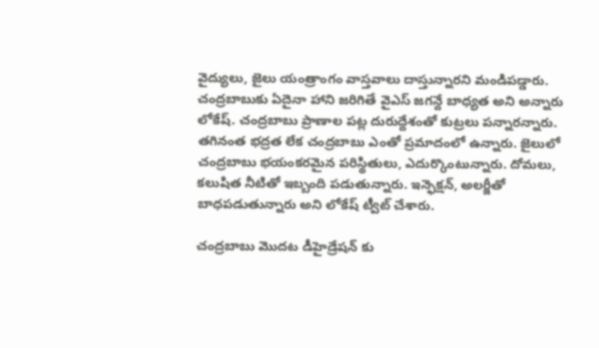వైద్యులు, జైలు యంత్రాంగం వాస్తవాలు దాస్తున్నారని మండిపడ్డారు.
చంద్రబాబుకు ఏదైనా హాని జరిగితే వైఎస్ జగన్దే బాధ్యత అని అన్నారు లోకేష్. చంద్రబాబు ప్రాణాల పట్ల దురుద్దేశంతో కుట్రలు పన్నారన్నారు. తగినంత భద్రత లేక చంద్రబాబు ఎంతో ప్రమాదంలో ఉన్నారు. జైలులో చంద్రబాబు భయంకరమైన పరిస్థితులు, ఎదుర్కొంటున్నారు. దోమలు, కలుషిత నీటితో ఇబ్బంది పడుతున్నారు. ఇన్ఫెక్షన్, అలర్జీతో బాధపడుతున్నారు అని లోకేష్ ట్వీట్ చేశారు.

చంద్రబాబు మొదట డీహైడ్రేషన్ కు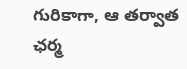గురికాగా, ఆ తర్వాత ఛర్మ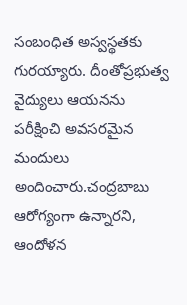సంబంధిత అస్వస్థతకు గురయ్యారు. దీంతోప్రభుత్వ వైద్యులు ఆయనను పరీక్షించి అవసరమైన మందులు అందించారు.చంద్రబాబు ఆరోగ్యంగా ఉన్నారని, ఆందోళన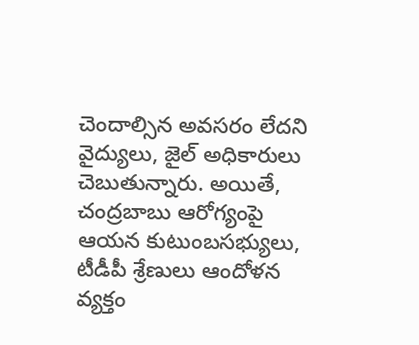చెందాల్సిన అవసరం లేదని వైద్యులు, జైల్ అధికారులు చెబుతున్నారు. అయితే, చంద్రబాబు ఆరోగ్యంపై ఆయన కుటుంబసభ్యులు, టీడీపీ శ్రేణులు ఆందోళన వ్యక్తం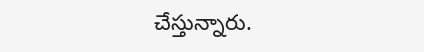చేస్తున్నారు.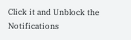Click it and Unblock the Notifications